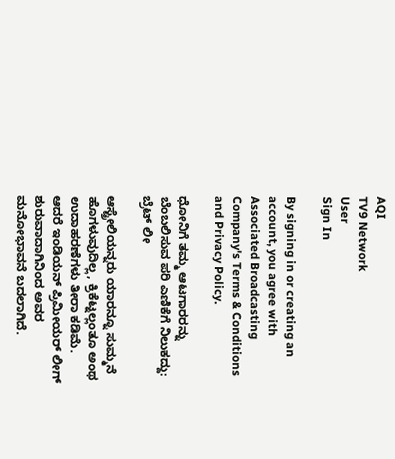AQI
TV9 Network
User
Sign In

By signing in or creating an account, you agree with Associated Broadcasting Company's Terms & Conditions and Privacy Policy.

ಧೋನಿಗೆ ತಮ್ಮ ಆಟಗಾರರನ್ನು ಬೆಂಬಲಿಸುವ ಪರಿ ಎಣಿಕೆಗೆ ನಿಲುಕದ್ದು: ಬ್ರೆಟ್ ಲೀ

ಆಸ್ಟ್ರೇಲಿಯನ್ನರು ಯಾರನ್ನೂ ಸುಮ್ಮನೆ ಹೊಗಳುವುದಿಲ್ಲ, ಕ್ರಿಕೆಟ್ನಲ್ಲಂತೂ ಅಂಥ ಉದಾಹರಣೆಗಳು ತೀರಾ ಕಡಿಮೆ. ಆದರೆ ಇಂಡಿಯನ್ ಪ್ರಿಮೀಯರ್ ಲೀಗ್ ಶುರುವಾದಾಗಿನಿಂದ ಅವರ ಮನೋಭಾವನೆ ಬದಲಾಗಿದೆ.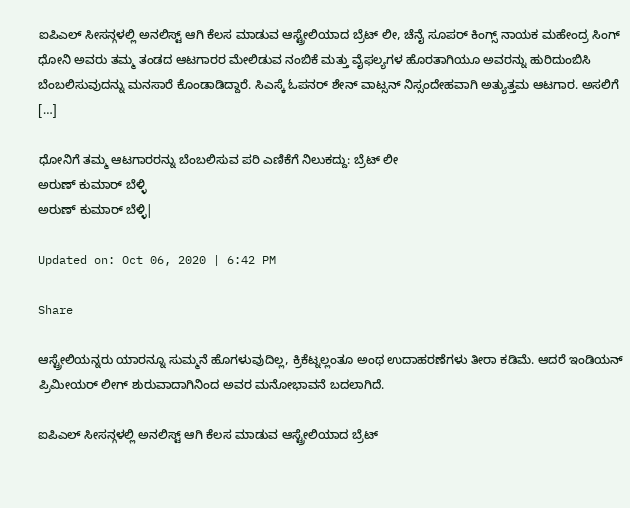ಐಪಿಎಲ್ ಸೀಸನ್ಗಳಲ್ಲಿ ಅನಲಿಸ್ಟ್ ಆಗಿ ಕೆಲಸ ಮಾಡುವ ಆಸ್ಟ್ರೇಲಿಯಾದ ಬ್ರೆಟ್ ಲೀ, ಚೆನೈ ಸೂಪರ್ ಕಿಂಗ್ಸ್ ನಾಯಕ ಮಹೇಂದ್ರ ಸಿಂಗ್ ಧೋನಿ ಅವರು ತಮ್ಮ ತಂಡದ ಆಟಗಾರರ ಮೇಲಿಡುವ ನಂಬಿಕೆ ಮತ್ತು ವೈಫಲ್ಯಗಳ ಹೊರತಾಗಿಯೂ ಅವರನ್ನು ಹುರಿದುಂಬಿಸಿ ಬೆಂಬಲಿಸುವುದನ್ನು ಮನಸಾರೆ ಕೊಂಡಾಡಿದ್ದಾರೆ. ಸಿಎಸ್ಕೆ ಓಪನರ್ ಶೇನ್ ವಾಟ್ಸನ್ ನಿಸ್ಸಂದೇಹವಾಗಿ ಅತ್ಯುತ್ತಮ ಆಟಗಾರ. ಅಸಲಿಗೆ […]

ಧೋನಿಗೆ ತಮ್ಮ ಆಟಗಾರರನ್ನು ಬೆಂಬಲಿಸುವ ಪರಿ ಎಣಿಕೆಗೆ ನಿಲುಕದ್ದು: ಬ್ರೆಟ್ ಲೀ
ಅರುಣ್ ಕುಮಾರ್ ಬೆಳ್ಳಿ
ಅರುಣ್ ಕುಮಾರ್ ಬೆಳ್ಳಿ|

Updated on: Oct 06, 2020 | 6:42 PM

Share

ಆಸ್ಟ್ರೇಲಿಯನ್ನರು ಯಾರನ್ನೂ ಸುಮ್ಮನೆ ಹೊಗಳುವುದಿಲ್ಲ, ಕ್ರಿಕೆಟ್ನಲ್ಲಂತೂ ಅಂಥ ಉದಾಹರಣೆಗಳು ತೀರಾ ಕಡಿಮೆ. ಆದರೆ ಇಂಡಿಯನ್ ಪ್ರಿಮೀಯರ್ ಲೀಗ್ ಶುರುವಾದಾಗಿನಿಂದ ಅವರ ಮನೋಭಾವನೆ ಬದಲಾಗಿದೆ.

ಐಪಿಎಲ್ ಸೀಸನ್ಗಳಲ್ಲಿ ಅನಲಿಸ್ಟ್ ಆಗಿ ಕೆಲಸ ಮಾಡುವ ಆಸ್ಟ್ರೇಲಿಯಾದ ಬ್ರೆಟ್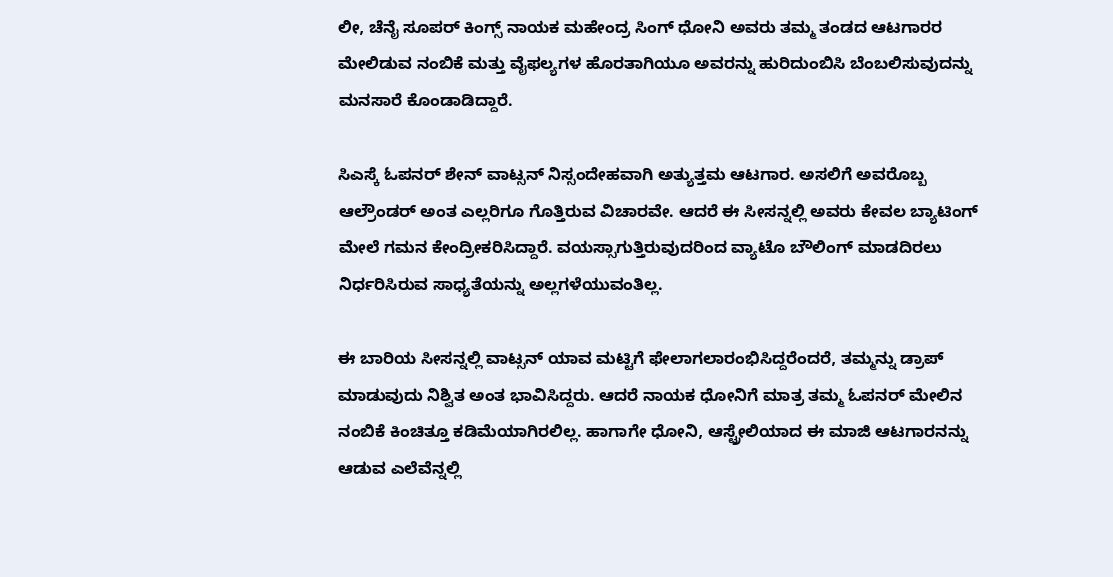ಲೀ, ಚೆನೈ ಸೂಪರ್ ಕಿಂಗ್ಸ್ ನಾಯಕ ಮಹೇಂದ್ರ ಸಿಂಗ್ ಧೋನಿ ಅವರು ತಮ್ಮ ತಂಡದ ಆಟಗಾರರ ಮೇಲಿಡುವ ನಂಬಿಕೆ ಮತ್ತು ವೈಫಲ್ಯಗಳ ಹೊರತಾಗಿಯೂ ಅವರನ್ನು ಹುರಿದುಂಬಿಸಿ ಬೆಂಬಲಿಸುವುದನ್ನು ಮನಸಾರೆ ಕೊಂಡಾಡಿದ್ದಾರೆ.

ಸಿಎಸ್ಕೆ ಓಪನರ್ ಶೇನ್ ವಾಟ್ಸನ್ ನಿಸ್ಸಂದೇಹವಾಗಿ ಅತ್ಯುತ್ತಮ ಆಟಗಾರ. ಅಸಲಿಗೆ ಅವರೊಬ್ಬ ಆಲ್ರೌಂಡರ್ ಅಂತ ಎಲ್ಲರಿಗೂ ಗೊತ್ತಿರುವ ವಿಚಾರವೇ. ಆದರೆ ಈ ಸೀಸನ್ನಲ್ಲಿ ಅವರು ಕೇವಲ ಬ್ಯಾಟಿಂಗ್ ಮೇಲೆ ಗಮನ ಕೇಂದ್ರೀಕರಿಸಿದ್ದಾರೆ. ವಯಸ್ಸಾಗುತ್ತಿರುವುದರಿಂದ ವ್ಯಾಟೊ ಬೌಲಿಂಗ್ ಮಾಡದಿರಲು ನಿರ್ಧರಿಸಿರುವ ಸಾಧ್ಯತೆಯನ್ನು ಅಲ್ಲಗಳೆಯುವಂತಿಲ್ಲ.

ಈ ಬಾರಿಯ ಸೀಸನ್ನಲ್ಲಿ ವಾಟ್ಸನ್ ಯಾವ ಮಟ್ಟಿಗೆ ಫೇಲಾಗಲಾರಂಭಿಸಿದ್ದರೆಂದರೆ, ತಮ್ಮನ್ನು ಡ್ರಾಪ್ ಮಾಡುವುದು ನಿಶ್ವಿತ ಅಂತ ಭಾವಿಸಿದ್ದರು. ಆದರೆ ನಾಯಕ ಧೋನಿಗೆ ಮಾತ್ರ ತಮ್ಮ ಓಪನರ್ ಮೇಲಿನ ನಂಬಿಕೆ ಕಿಂಚಿತ್ತೂ ಕಡಿಮೆಯಾಗಿರಲಿಲ್ಲ. ಹಾಗಾಗೇ ಧೋನಿ, ಆಸ್ಟ್ರೇಲಿಯಾದ ಈ ಮಾಜಿ ಆಟಗಾರನನ್ನು ಆಡುವ ಎಲೆವೆನ್ನಲ್ಲಿ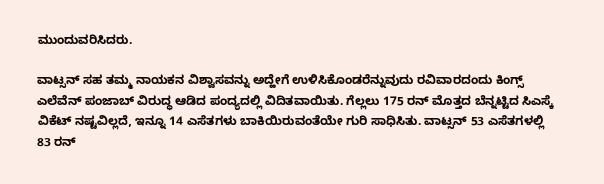ಮುಂದುವರಿಸಿದರು.

ವಾಟ್ಸನ್ ಸಹ ತಮ್ಮ ನಾಯಕನ ವಿಶ್ವಾಸವನ್ನು ಅದ್ಹೇಗೆ ಉಳಿಸಿಕೊಂಡರೆನ್ನುವುದು ರವಿವಾರದಂದು ಕಿಂಗ್ಸ್ ಎಲೆವೆನ್ ಪಂಜಾಬ್ ವಿರುದ್ಧ ಆಡಿದ ಪಂದ್ಯದಲ್ಲಿ ವಿದಿತವಾಯಿತು. ಗೆಲ್ಲಲು 175 ರನ್ ಮೊತ್ತದ ಬೆನ್ನಟ್ಟಿದ ಸಿಎಸ್ಕೆ ವಿಕೆಟ್ ನಷ್ಟವಿಲ್ಲದೆ, ಇನ್ನೂ 14 ಎಸೆತಗಳು ಬಾಕಿಯಿರುವಂತೆಯೇ ಗುರಿ ಸಾಧಿಸಿತು. ವಾಟ್ಸನ್ 53 ಎಸೆತಗಳಲ್ಲಿ 83 ರನ್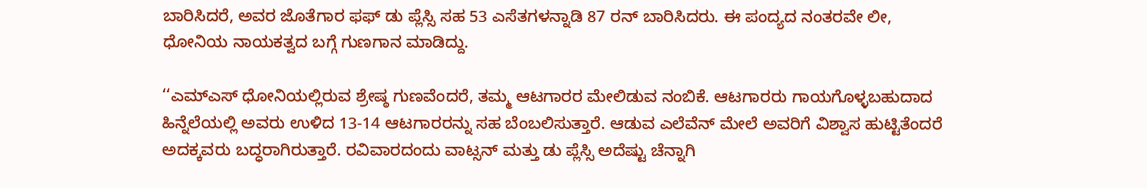ಬಾರಿಸಿದರೆ, ಅವರ ಜೊತೆಗಾರ ಫಫ್ ಡು ಪ್ಲೆಸ್ಸಿ ಸಹ 53 ಎಸೆತಗಳನ್ನಾಡಿ 87 ರನ್ ಬಾರಿಸಿದರು. ಈ ಪಂದ್ಯದ ನಂತರವೇ ಲೀ, ಧೋನಿಯ ನಾಯಕತ್ವದ ಬಗ್ಗೆ ಗುಣಗಾನ ಮಾಡಿದ್ದು.

‘‘ಎಮ್ಎಸ್ ಧೋನಿಯಲ್ಲಿರುವ ಶ್ರೇಷ್ಠ ಗುಣವೆಂದರೆ, ತಮ್ಮ ಆಟಗಾರರ ಮೇಲಿಡುವ ನಂಬಿಕೆ. ಆಟಗಾರರು ಗಾಯಗೊಳ್ಳಬಹುದಾದ ಹಿನ್ನೆಲೆಯಲ್ಲಿ ಅವರು ಉಳಿದ 13-14 ಆಟಗಾರರನ್ನು ಸಹ ಬೆಂಬಲಿಸುತ್ತಾರೆ. ಆಡುವ ಎಲೆವೆನ್ ಮೇಲೆ ಅವರಿಗೆ ವಿಶ್ವಾಸ ಹುಟ್ಟಿತೆಂದರೆ ಅದಕ್ಕವರು ಬದ್ಧರಾಗಿರುತ್ತಾರೆ. ರವಿವಾರದಂದು ವಾಟ್ಸನ್ ಮತ್ತು ಡು ಪ್ಲೆಸ್ಸಿ ಅದೆಷ್ಟು ಚೆನ್ನಾಗಿ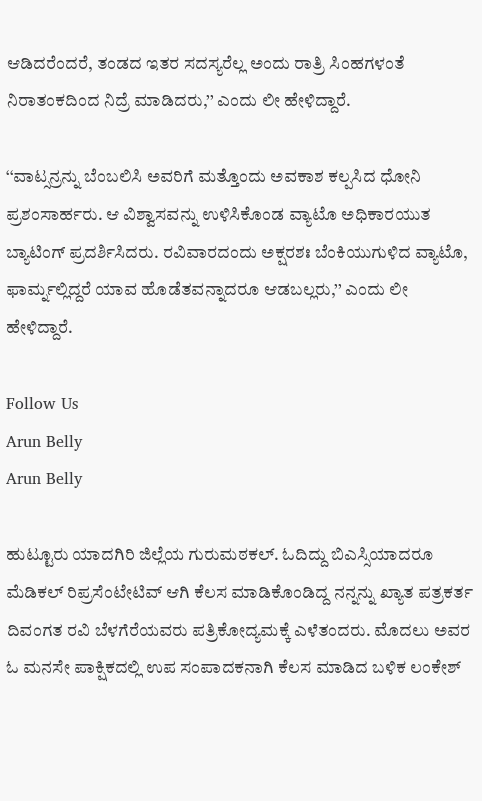ಆಡಿದರೆಂದರೆ, ತಂಡದ ಇತರ ಸದಸ್ಯರೆಲ್ಲ ಅಂದು ರಾತ್ರಿ ಸಿಂಹಗಳಂತೆ ನಿರಾತಂಕದಿಂದ ನಿದ್ರೆ ಮಾಡಿದರು,’’ ಎಂದು ಲೀ ಹೇಳಿದ್ದಾರೆ.

‘‘ವಾಟ್ಸನ್ರನ್ನು ಬೆಂಬಲಿಸಿ ಅವರಿಗೆ ಮತ್ತೊಂದು ಅವಕಾಶ ಕಲ್ಪಸಿದ ಧೋನಿ ಪ್ರಶಂಸಾರ್ಹರು. ಆ ವಿಶ್ವಾಸವನ್ನು ಉಳಿಸಿಕೊಂಡ ವ್ಯಾಟೊ ಅಧಿಕಾರಯುತ ಬ್ಯಾಟಿಂಗ್ ಪ್ರದರ್ಶಿಸಿದರು. ರವಿವಾರದಂದು ಅಕ್ಷರಶಃ ಬೆಂಕಿಯುಗುಳಿದ ವ್ಯಾಟೊ, ಫಾರ್ಮ್ನಲ್ಲಿದ್ದರೆ ಯಾವ ಹೊಡೆತವನ್ನಾದರೂ ಆಡಬಲ್ಲರು,’’ ಎಂದು ಲೀ ಹೇಳಿದ್ದಾರೆ.

Follow Us
Arun Belly
Arun Belly

ಹುಟ್ಟೂರು ಯಾದಗಿರಿ ಜಿಲ್ಲೆಯ ಗುರುಮಠಕಲ್. ಓದಿದ್ದು ಬಿಎಸ್ಸಿಯಾದರೂ ಮೆಡಿಕಲ್ ರಿಪ್ರಸೆಂಟೇಟಿವ್ ಆಗಿ ಕೆಲಸ ಮಾಡಿಕೊಂಡಿದ್ದ ನನ್ನನ್ನು ಖ್ಯಾತ ಪತ್ರಕರ್ತ ದಿವಂಗತ ರವಿ ಬೆಳಗೆರೆಯವರು ಪತ್ರಿಕೋದ್ಯಮಕ್ಕೆ ಎಳೆತಂದರು. ಮೊದಲು ಅವರ ಓ ಮನಸೇ ಪಾಕ್ಷಿಕದಲ್ಲಿ ಉಪ ಸಂಪಾದಕನಾಗಿ ಕೆಲಸ ಮಾಡಿದ ಬಳಿಕ ಲಂಕೇಶ್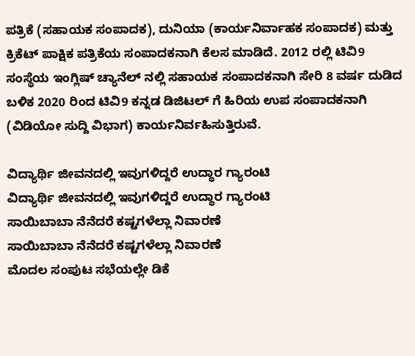ಪತ್ರಿಕೆ (ಸಹಾಯಕ ಸಂಪಾದಕ), ದುನಿಯಾ (ಕಾರ್ಯನಿರ್ವಾಹಕ ಸಂಪಾದಕ) ಮತ್ತು ಕ್ರಿಕೆಟ್ ಪಾಕ್ಷಿಕ ಪತ್ರಿಕೆಯ ಸಂಪಾದಕನಾಗಿ ಕೆಲಸ ಮಾಡಿದೆ. 2012 ರಲ್ಲಿ ಟಿವಿ9 ಸಂಸ್ಥೆಯ ಇಂಗ್ಲಿಷ್ ಚ್ಯಾನೆಲ್ ನಲ್ಲಿ ಸಹಾಯಕ ಸಂಪಾದಕನಾಗಿ ಸೇರಿ 8 ವರ್ಷ ದುಡಿದ ಬಳಿಕ 2020 ರಿಂದ ಟಿವಿ9 ಕನ್ನಡ ಡಿಜಿಟಲ್ ಗೆ ಹಿರಿಯ ಉಪ ಸಂಪಾದಕನಾಗಿ (ವಿಡಿಯೋ ಸುದ್ದಿ ವಿಭಾಗ) ಕಾರ್ಯನಿರ್ವಹಿಸುತ್ತಿರುವೆ.

ವಿದ್ಯಾರ್ಥಿ ಜೀವನದಲ್ಲಿ ಇವುಗಳಿದ್ದರೆ ಉದ್ಧಾರ ಗ್ಯಾರಂಟಿ
ವಿದ್ಯಾರ್ಥಿ ಜೀವನದಲ್ಲಿ ಇವುಗಳಿದ್ದರೆ ಉದ್ಧಾರ ಗ್ಯಾರಂಟಿ
ಸಾಯಿಬಾಬಾ ನೆನೆದರೆ ಕಷ್ಟಗಳೆಲ್ಲಾ ನಿವಾರಣೆ
ಸಾಯಿಬಾಬಾ ನೆನೆದರೆ ಕಷ್ಟಗಳೆಲ್ಲಾ ನಿವಾರಣೆ
ಮೊದಲ ಸಂಪುಟ ಸಭೆಯಲ್ಲೇ ಡಿಕೆ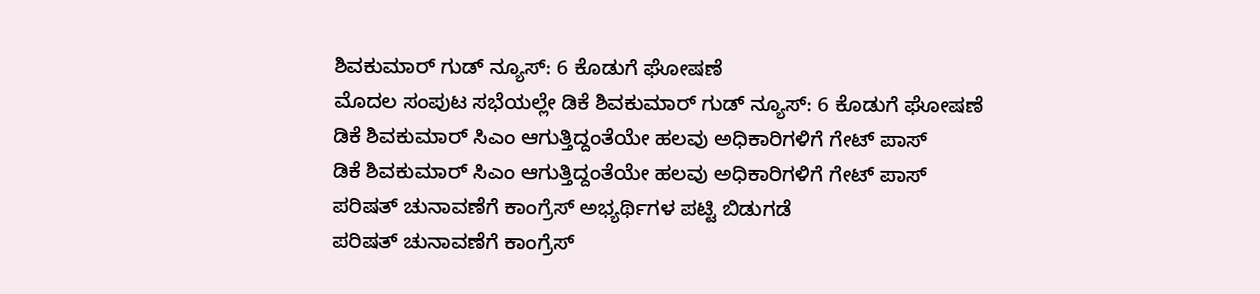ಶಿವಕುಮಾರ್ ಗುಡ್ ನ್ಯೂಸ್: 6 ಕೊಡುಗೆ ಘೋಷಣೆ
ಮೊದಲ ಸಂಪುಟ ಸಭೆಯಲ್ಲೇ ಡಿಕೆ ಶಿವಕುಮಾರ್ ಗುಡ್ ನ್ಯೂಸ್: 6 ಕೊಡುಗೆ ಘೋಷಣೆ
ಡಿಕೆ ಶಿವಕುಮಾರ್ ಸಿಎಂ ಆಗುತ್ತಿದ್ದಂತೆಯೇ ಹಲವು ಅಧಿಕಾರಿಗಳಿಗೆ ಗೇಟ್ ಪಾಸ್
ಡಿಕೆ ಶಿವಕುಮಾರ್ ಸಿಎಂ ಆಗುತ್ತಿದ್ದಂತೆಯೇ ಹಲವು ಅಧಿಕಾರಿಗಳಿಗೆ ಗೇಟ್ ಪಾಸ್
ಪರಿಷತ್ ಚುನಾವಣೆಗೆ ಕಾಂಗ್ರೆಸ್ ಅಭ್ಯರ್ಥಿಗಳ ಪಟ್ಟಿ ಬಿಡುಗಡೆ
ಪರಿಷತ್ ಚುನಾವಣೆಗೆ ಕಾಂಗ್ರೆಸ್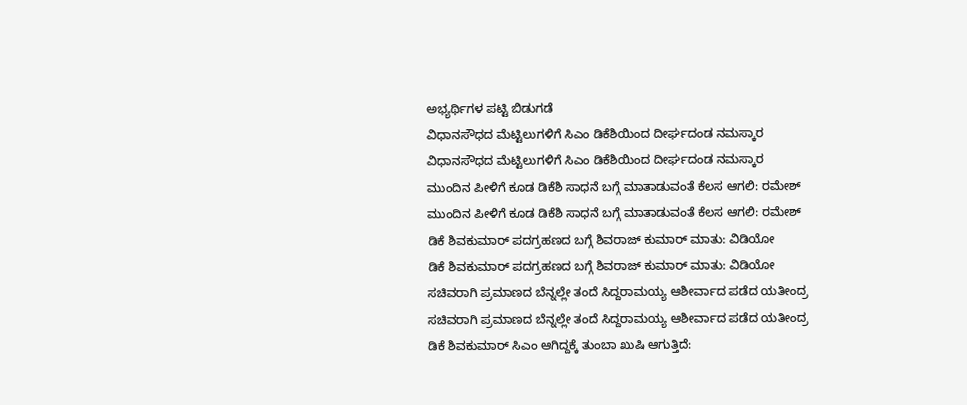ಅಭ್ಯರ್ಥಿಗಳ ಪಟ್ಟಿ ಬಿಡುಗಡೆ
ವಿಧಾನಸೌಧದ ಮೆಟ್ಟಿಲುಗಳಿಗೆ ಸಿಎಂ ಡಿಕೆಶಿಯಿಂದ ದೀರ್ಘದಂಡ ನಮಸ್ಕಾರ
ವಿಧಾನಸೌಧದ ಮೆಟ್ಟಿಲುಗಳಿಗೆ ಸಿಎಂ ಡಿಕೆಶಿಯಿಂದ ದೀರ್ಘದಂಡ ನಮಸ್ಕಾರ
ಮುಂದಿನ ಪೀಳಿಗೆ ಕೂಡ ಡಿಕೆಶಿ ಸಾಧನೆ ಬಗ್ಗೆ ಮಾತಾಡುವಂತೆ ಕೆಲಸ ಆಗಲಿ: ರಮೇಶ್
ಮುಂದಿನ ಪೀಳಿಗೆ ಕೂಡ ಡಿಕೆಶಿ ಸಾಧನೆ ಬಗ್ಗೆ ಮಾತಾಡುವಂತೆ ಕೆಲಸ ಆಗಲಿ: ರಮೇಶ್
ಡಿಕೆ ಶಿವಕುಮಾರ್ ಪದಗ್ರಹಣದ ಬಗ್ಗೆ ಶಿವರಾಜ್ ಕುಮಾರ್ ಮಾತು: ವಿಡಿಯೋ
ಡಿಕೆ ಶಿವಕುಮಾರ್ ಪದಗ್ರಹಣದ ಬಗ್ಗೆ ಶಿವರಾಜ್ ಕುಮಾರ್ ಮಾತು: ವಿಡಿಯೋ
ಸಚಿವರಾಗಿ ಪ್ರಮಾಣದ ಬೆನ್ನಲ್ಲೇ ತಂದೆ ಸಿದ್ದರಾಮಯ್ಯ ಆಶೀರ್ವಾದ ಪಡೆದ ಯತೀಂದ್ರ
ಸಚಿವರಾಗಿ ಪ್ರಮಾಣದ ಬೆನ್ನಲ್ಲೇ ತಂದೆ ಸಿದ್ದರಾಮಯ್ಯ ಆಶೀರ್ವಾದ ಪಡೆದ ಯತೀಂದ್ರ
ಡಿಕೆ ಶಿವಕುಮಾರ್ ಸಿಎಂ ಆಗಿದ್ದಕ್ಕೆ ತುಂಬಾ ಖುಷಿ ಆಗುತ್ತಿದೆ: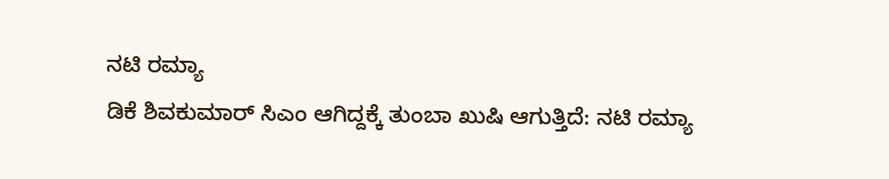ನಟಿ ರಮ್ಯಾ
ಡಿಕೆ ಶಿವಕುಮಾರ್ ಸಿಎಂ ಆಗಿದ್ದಕ್ಕೆ ತುಂಬಾ ಖುಷಿ ಆಗುತ್ತಿದೆ: ನಟಿ ರಮ್ಯಾ